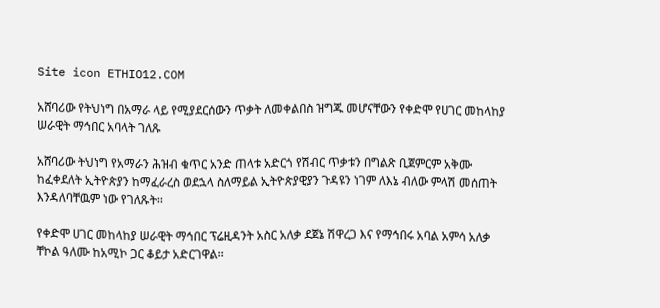Site icon ETHIO12.COM

አሸባሪው የትህነግ በአማራ ላይ የሚያደርሰውን ጥቃት ለመቀልበስ ዝግጁ መሆናቸውን የቀድሞ የሀገር መከላከያ ሠራዊት ማኅበር አባላት ገለጹ

አሸባሪው ትህነግ የአማራን ሕዝብ ቁጥር አንድ ጠላቱ አድርጎ የሽብር ጥቃቱን በግልጽ ቢጀምርም አቅሙ ከፈቀደለት ኢትዮጵያን ከማፈራረስ ወደኋላ ስለማይል ኢትዮጵያዊያን ጉዳዩን ነገም ለእኔ ብለው ምላሽ መሰጠት እንዳለባቸዉም ነው የገለጹት፡፡

የቀድሞ ሀገር መከላከያ ሠራዊት ማኅበር ፕሬዚዳንት አስር አለቃ ደጀኔ ሽዋረጋ እና የማኅበሩ አባል አምሳ አለቃ ቸኮል ዓለሙ ከአሚኮ ጋር ቆይታ አድርገዋል፡፡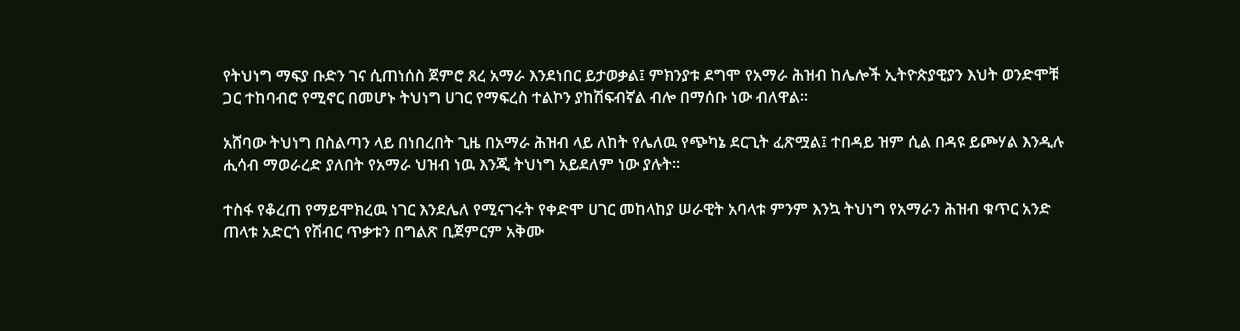የትህነግ ማፍያ ቡድን ገና ሲጠነሰስ ጀምሮ ጸረ አማራ እንደነበር ይታወቃል፤ ምክንያቱ ደግሞ የአማራ ሕዝብ ከሌሎች ኢትዮጵያዊያን እህት ወንድሞቹ ጋር ተከባብሮ የሚኖር በመሆኑ ትህነግ ሀገር የማፍረስ ተልኮን ያከሽፍብኛል ብሎ በማሰቡ ነው ብለዋል፡፡

አሸባው ትህነግ በስልጣን ላይ በነበረበት ጊዜ በአማራ ሕዝብ ላይ ለከት የሌለዉ የጭካኔ ደርጊት ፈጽሟል፤ ተበዳይ ዝም ሲል በዳዩ ይጮሃል እንዲሉ ሒሳብ ማወራረድ ያለበት የአማራ ህዝብ ነዉ እንጂ ትህነግ አይደለም ነው ያሉት፡፡

ተስፋ የቆረጠ የማይሞክረዉ ነገር እንደሌለ የሚናገሩት የቀድሞ ሀገር መከላከያ ሠራዊት አባላቱ ምንም እንኳ ትህነግ የአማራን ሕዝብ ቁጥር አንድ ጠላቱ አድርጎ የሽብር ጥቃቱን በግልጽ ቢጀምርም አቅሙ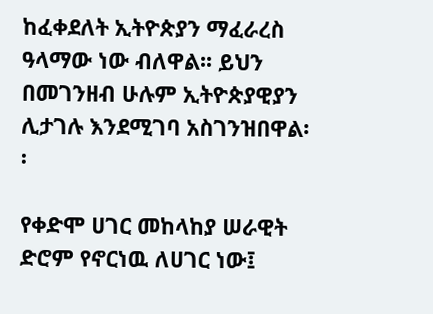ከፈቀደለት ኢትዮጵያን ማፈራረስ ዓላማው ነው ብለዋል፡፡ ይህን በመገንዘብ ሁሉም ኢትዮጵያዊያን ሊታገሉ እንደሚገባ አስገንዝበዋል፡፡

የቀድሞ ሀገር መከላከያ ሠራዊት ድሮም የኖርነዉ ለሀገር ነው፤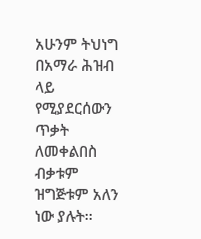አሁንም ትህነግ በአማራ ሕዝብ ላይ የሚያደርሰውን ጥቃት ለመቀልበስ ብቃቱም ዝግጅቱም አለን ነው ያሉት፡፡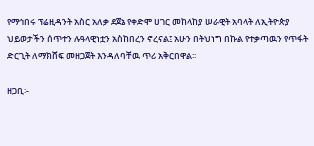የማኅበሩ ፕሬዚዳንት አስር አለቃ ደጀኔ የቀድሞ ሀገር መከላከያ ሠራዊት አባላት ለኢትዮጵያ ህይወታችን ሰጥተን ሉዓላዊነቷን አስከበረን ኖረናል፤ አሁን በትህነግ በኩል የተቃጣዉን የጥፋት ድርጊት ለማክሸፍ መዘጋጀት እንዳለባቸዉ ጥሪ አቅርበዋል፡፡

ዘጋቢ፡-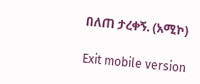በለጠ ታረቀኝ. (አሚኮ)

Exit mobile version